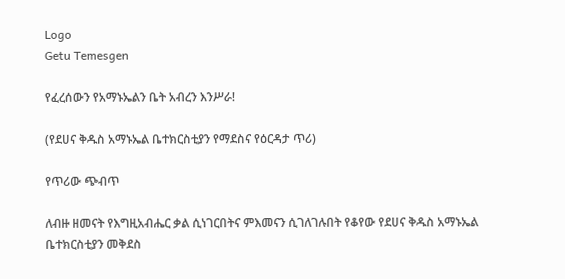Logo
Getu Temesgen

የፈረሰውን የአማኑኤልን ቤት አብረን እንሥራ!

(የደሀና ቅዱስ አማኑኤል ቤተክርስቲያን የማደስና የዕርዳታ ጥሪ)

የጥሪው ጭብጥ

ለብዙ ዘመናት የእግዚአብሔር ቃል ሲነገርበትና ምእመናን ሲገለገሉበት የቆየው የደሀና ቅዱስ አማኑኤል ቤተክርስቲያን መቅደስ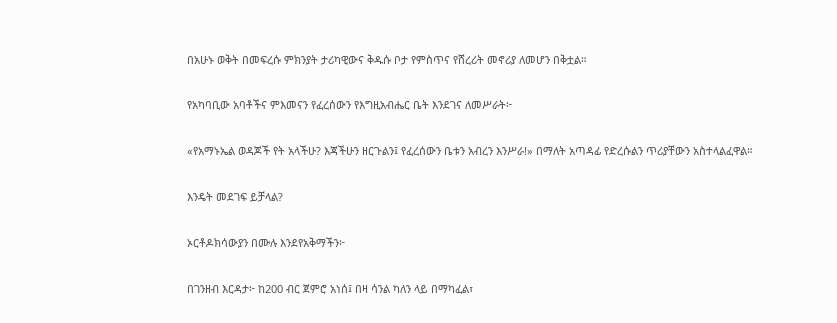በአሁኑ ወቅት በመፍረሱ ምክንያት ታሪካዊውና ቅዱሱ ቦታ የምስጥና የሸረሪት መኖሪያ ለመሆን በቅቷል።

የአካባቢው አባቶችና ምእመናን የፈረሰውን የእግዚአብሔር ቤት እንደገና ለመሥራት፦

«የአማኑኤል ወዳጆች የት አላችሁ? እጃችሁን ዘርጉልን፤ የፈረሰውን ቤቱን አብረን እንሥራ!» በማለት አጣዳፊ የድረሱልን ጥሪያቸውን አስተላልፈዋል።

እንዴት መደገፍ ይቻላል?

ኦርቶዶክሳውያን በሙሉ እንደየአቅማችን፦

በገንዘብ እርዳታ፦ ከ200 ብር ጀምሮ አነሰ፤ በዛ ሳንል ካለን ላይ በማካፈል፣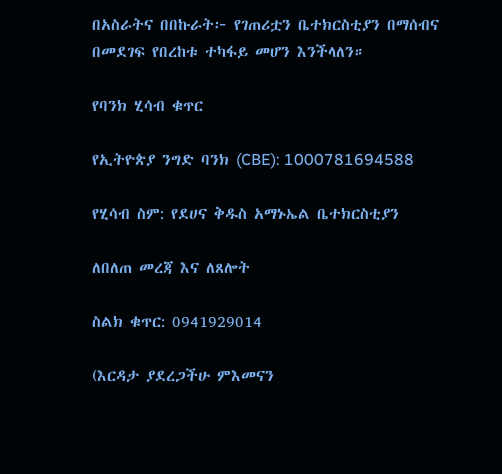በአስራትና በበኩራት፦ የገጠሪቷን ቤተክርስቲያን በማሰብና በመደገፍ የበረከቱ ተካፋይ መሆን እንችላለን።

የባንክ ሂሳብ ቁጥር

የኢትዮጵያ ንግድ ባንክ (CBE): 1000781694588

የሂሳብ ስም: የደሀና ቅዱስ አማኑኤል ቤተክርስቲያን

ለበለጠ መረጃ እና ለጸሎት

ስልክ ቁጥር: 0941929014

(እርዳታ ያደረጋችሁ ምእመናን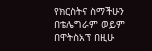የክርስትና ስማችሁን በቴሌግራም ወይም በዋትስአፕ በዚሁ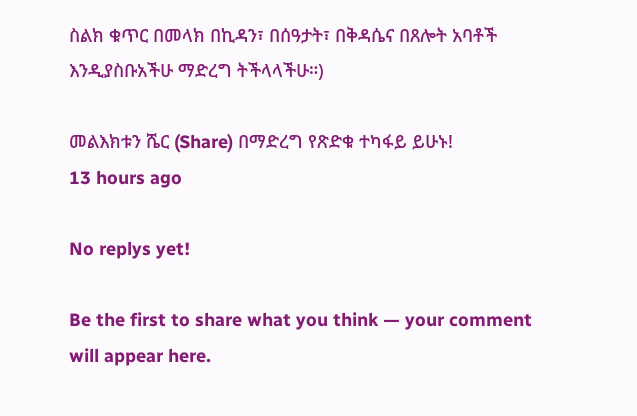ስልክ ቁጥር በመላክ በኪዳን፣ በሰዓታት፣ በቅዳሴና በጸሎት አባቶች እንዲያስቡአችሁ ማድረግ ትችላላችሁ።)

መልእክቱን ሼር (Share) በማድረግ የጽድቁ ተካፋይ ይሁኑ!
13 hours ago

No replys yet!

Be the first to share what you think — your comment will appear here.